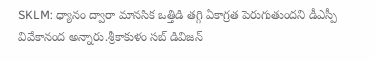SKLM: ధ్యానం ద్వారా మానసిక ఒత్తిడి తగ్గి ఏకాగ్రత పెరుగుతుందని డీఎస్పీ వివేకానంద అన్నారు.శ్రీకాకుళం సబ్ డివిజన్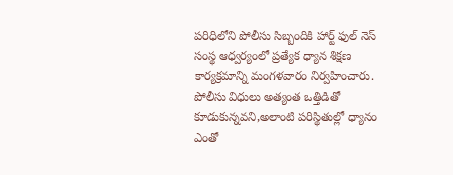పరిధిలోని పోలీసు సిబ్బందికి హార్ట్ ఫుల్ నెస్ సంస్థ ఆధ్వర్యంలో ప్రత్యేక ధ్యాన శిక్షణ కార్యక్రమాన్ని మంగళవారం నిర్వహించారు. పోలీసు విధులు అత్యంత ఒత్తిడితో కూడుకున్నవని,అలాంటి పరిస్థితుల్లో ధ్యానం ఎంతో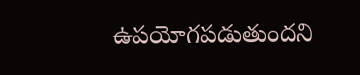ఉపయోగపడుతుందని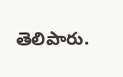తెలిపారు.